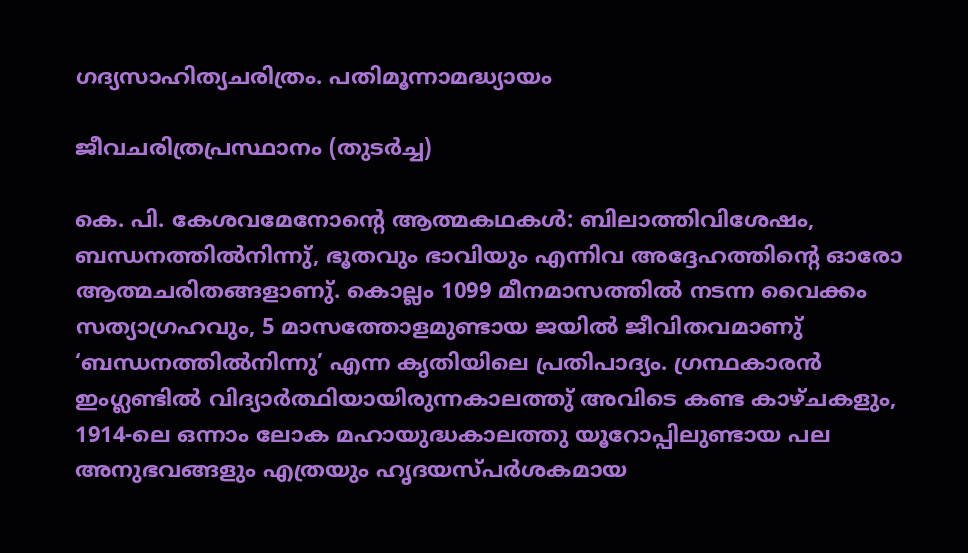ഗദ്യസാഹിത്യചരിത്രം. പതിമൂന്നാമദ്ധ്യായം

ജീവചരിത്രപ്രസ്ഥാനം (തുടർച്ച)

കെ. പി. കേശവമേനോൻ്റെ ആത്മകഥകൾ: ബിലാത്തിവിശേഷം, ബന്ധനത്തിൽനിന്നു്, ഭൂതവും ഭാവിയും എന്നിവ അദ്ദേഹത്തിൻ്റെ ഓരോ ആത്മചരിതങ്ങളാണു്. കൊല്ലം 1099 മീനമാസത്തിൽ നടന്ന വൈക്കം സത്യാഗ്രഹവും, 5 മാസത്തോളമുണ്ടായ ജയിൽ ജീവിതവമാണു് ‘ബന്ധനത്തിൽനിന്നു’ എന്ന കൃതിയിലെ പ്രതിപാദ്യം. ഗ്രന്ഥകാരൻ ഇംഗ്ലണ്ടിൽ വിദ്യാർത്ഥിയായിരുന്നകാലത്തു് അവിടെ കണ്ട കാഴ്ചകളും, 1914-ലെ ഒന്നാം ലോക മഹായുദ്ധകാലത്തു യൂറോപ്പിലുണ്ടായ പല അനുഭവങ്ങളും എത്രയും ഹൃദയസ്പർശകമായ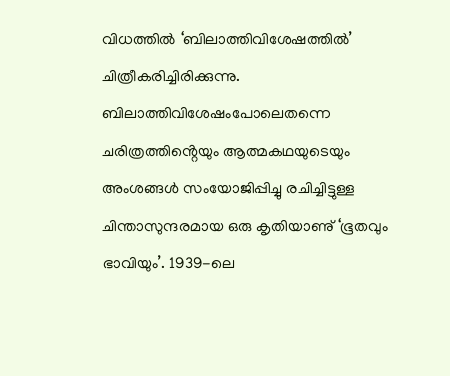വിധത്തിൽ ‘ബിലാത്തിവിശേഷത്തിൽ’ ചിത്രീകരിച്ചിരിക്കുന്നു. ബിലാത്തിവിശേഷംപോലെതന്നെ ചരിത്രത്തിൻ്റെയും ആത്മകഥയുടെയും അംശങ്ങൾ സംയോജിപ്പിച്ചു രചിച്ചിട്ടുള്ള ചിന്താസുന്ദരമായ ഒരു കൃതിയാണു് ‘ഭൂതവും ഭാവിയും’. 1939-ലെ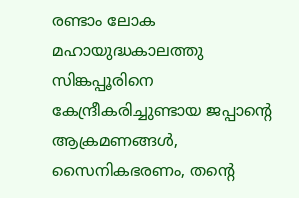രണ്ടാം ലോക മഹായുദ്ധകാലത്തു സിങ്കപ്പൂരിനെ കേന്ദ്രീകരിച്ചുണ്ടായ ജപ്പാൻ്റെ ആക്രമണങ്ങൾ, സൈനികഭരണം, തൻ്റെ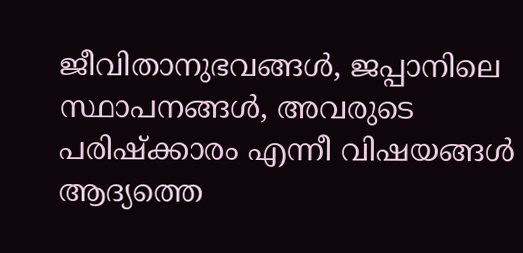ജീവിതാനുഭവങ്ങൾ, ജപ്പാനിലെ സ്ഥാപനങ്ങൾ, അവരുടെ പരിഷ്ക്കാരം എന്നീ വിഷയങ്ങൾ ആദ്യത്തെ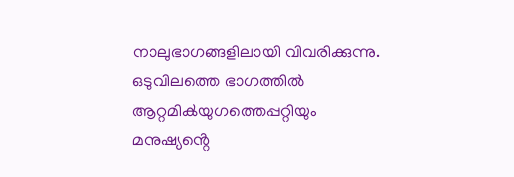നാലുഭാഗങ്ങളിലായി വിവരിക്കുന്നു. ഒടുവിലത്തെ ഭാഗത്തിൽ ആറ്റമിൿയുഗത്തെപ്പറ്റിയും മനുഷ്യൻ്റെ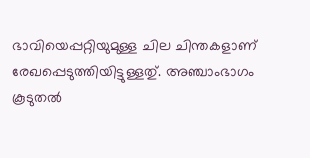ഭാവിയെപ്പറ്റിയുമുള്ള ചില ചിന്തകളാണ് രേഖപ്പെടുത്തിയിട്ടുള്ളതു്. അഞ്ചാംഭാഗം കൂടുതൽ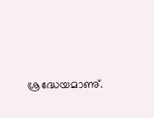ശ്രദ്ധേയമാണു്.